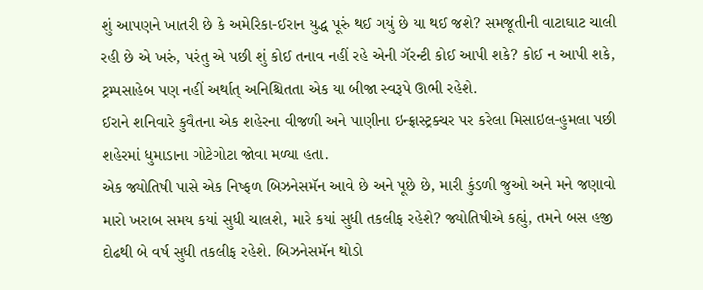શું આપણને ખાતરી છે કે અમેરિકા-ઈરાન યુદ્ધ પૂરું થઈ ગયું છે યા થઈ જશે? સમજૂતીની વાટાઘાટ ચાલી રહી છે એ ખરું, પરંતુ એ પછી શું કોઈ તનાવ નહીં રહે એની ગૅરન્ટી કોઈ આપી શકે? કોઈ ન આપી શકે, ટ્રમ્પસાહેબ પણ નહીં અર્થાત્ અનિશ્ચિતતા એક યા બીજા સ્વરૂપે ઊભી રહેશે.
ઈરાને શનિવારે કુવૈતના એક શહેરના વીજળી અને પાણીના ઇન્ફ્રાસ્ટ્રક્ચર પર કરેલા મિસાઇલ-હુમલા પછી શહેરમાં ધુમાડાના ગોટેગોટા જોવા મળ્યા હતા.
એક જ્યોતિષી પાસે એક નિષ્ફળ બિઝનેસમૅન આવે છે અને પૂછે છે, મારી કુંડળી જુઓ અને મને જણાવો મારો ખરાબ સમય કયાં સુધી ચાલશે, મારે કયાં સુધી તકલીફ રહેશે? જ્યોતિષીએ કહ્યું, તમને બસ હજી દોઢથી બે વર્ષ સુધી તકલીફ રહેશે. બિઝનેસમૅન થોડો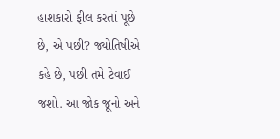હાશકારો ફીલ કરતાં પૂછે છે, એ પછી? જ્યોતિષીએ કહે છે, પછી તમે ટેવાઈ જશો. આ જોક જૂનો અને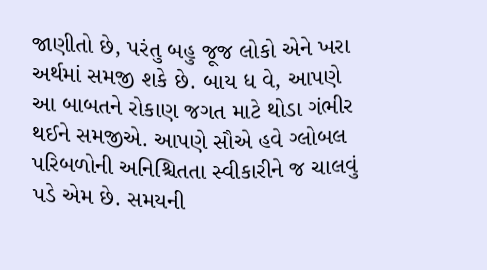જાણીતો છે, પરંતુ બહુ જૂજ લોકો એને ખરા અર્થમાં સમજી શકે છે. બાય ધ વે, આપણે આ બાબતને રોકાણ જગત માટે થોડા ગંભીર થઈને સમજીએ. આપણે સૌએ હવે ગ્લોબલ પરિબળોની અનિશ્ચિતતા સ્વીકારીને જ ચાલવું પડે એમ છે. સમયની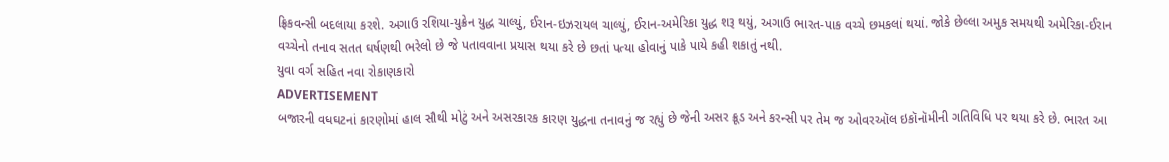ફ્રિકવન્સી બદલાયા કરશે. અગાઉ રશિયા-યુક્રેન યુદ્ધ ચાલ્યું, ઈરાન-ઇઝરાયલ ચાલ્યું, ઈરાન-અમેરિકા યુદ્ધ શરૂ થયું, અગાઉ ભારત-પાક વચ્ચે છમકલાં થયાં. જોકે છેલ્લા અમુક સમયથી અમેરિકા-ઈરાન વચ્ચેનો તનાવ સતત ઘર્ષણથી ભરેલો છે જે પતાવવાના પ્રયાસ થયા કરે છે છતાં પત્યા હોવાનું પાકે પાયે કહી શકાતું નથી.
યુવા વર્ગ સહિત નવા રોકાણકારો
ADVERTISEMENT
બજારની વધઘટનાં કારણોમાં હાલ સૌથી મોટું અને અસરકારક કારણ યુદ્ધના તનાવનું જ રહ્યું છે જેની અસર ક્રૂડ અને કરન્સી પર તેમ જ ઓવરઑલ ઇકૉનૉમીની ગતિવિધિ પર થયા કરે છે. ભારત આ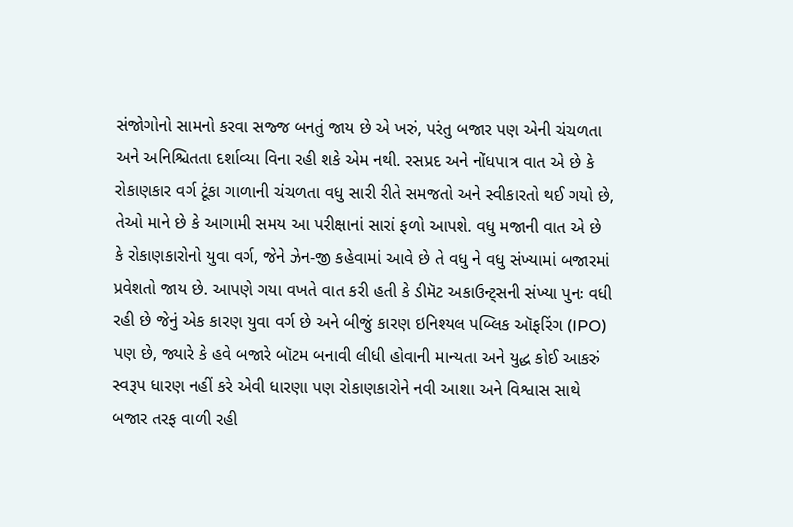સંજોગોનો સામનો કરવા સજ્જ બનતું જાય છે એ ખરું, પરંતુ બજાર પણ એની ચંચળતા અને અનિશ્ચિતતા દર્શાવ્યા વિના રહી શકે એમ નથી. રસપ્રદ અને નોંધપાત્ર વાત એ છે કે રોકાણકાર વર્ગ ટૂંકા ગાળાની ચંચળતા વધુ સારી રીતે સમજતો અને સ્વીકારતો થઈ ગયો છે, તેઓ માને છે કે આગામી સમય આ પરીક્ષાનાં સારાં ફળો આપશે. વધુ મજાની વાત એ છે કે રોકાણકારોનો યુવા વર્ગ, જેને ઝેન-જી કહેવામાં આવે છે તે વધુ ને વધુ સંખ્યામાં બજારમાં પ્રવેશતો જાય છે. આપણે ગયા વખતે વાત કરી હતી કે ડીમૅટ અકાઉન્ટ્સની સંખ્યા પુનઃ વધી રહી છે જેનું એક કારણ યુવા વર્ગ છે અને બીજું કારણ ઇનિશ્યલ પબ્લિક ઑફરિંગ (IPO) પણ છે, જ્યારે કે હવે બજારે બૉટમ બનાવી લીધી હોવાની માન્યતા અને યુદ્ધ કોઈ આકરું સ્વરૂપ ધારણ નહીં કરે એવી ધારણા પણ રોકાણકારોને નવી આશા અને વિશ્વાસ સાથે બજાર તરફ વાળી રહી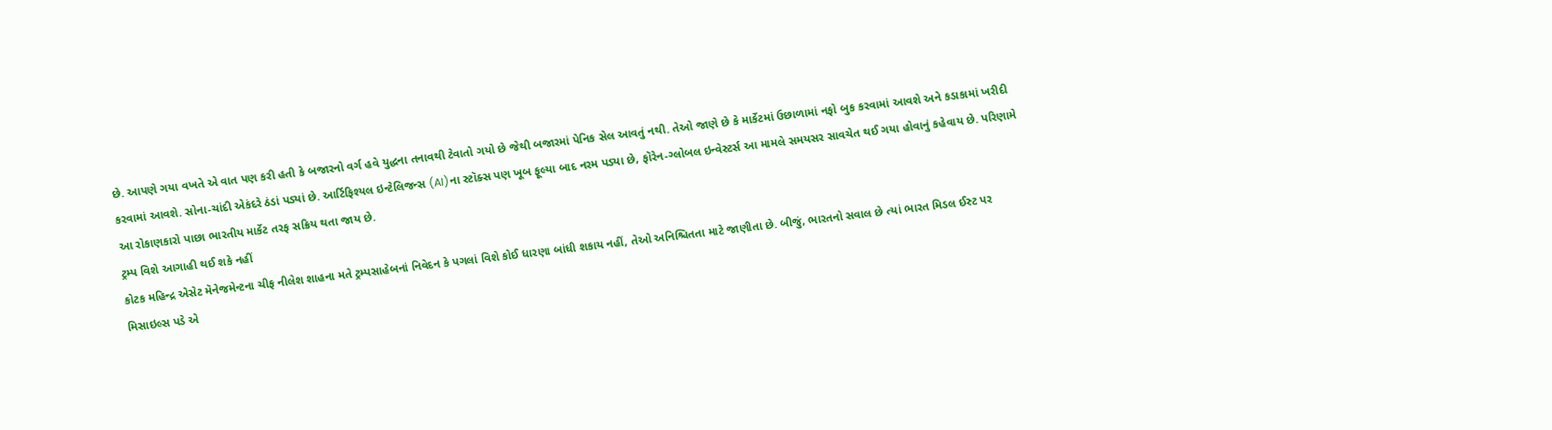છે. આપણે ગયા વખતે એ વાત પણ કરી હતી કે બજારનો વર્ગ હવે યુદ્ધના તનાવથી ટેવાતો ગયો છે જેથી બજારમાં પેનિક સેલ આવતું નથી. તેઓ જાણે છે કે માર્કેટમાં ઉછાળામાં નફો બુક કરવામાં આવશે અને કડાકામાં ખરીદી કરવામાં આવશે. સોના-ચાંદી એકંદરે ઠંડાં પડ્યાં છે. આર્ટિફિશ્યલ ઇન્ટેલિજન્સ (AI)ના સ્ટૉક્સ પણ ખૂબ ફૂલ્યા બાદ નરમ પડ્યા છે, ફૉરેન-ગ્લોબલ ઇન્વેસ્ટર્સ આ મામલે સમયસર સાવચેત થઈ ગયા હોવાનું કહેવાય છે. પરિણામે આ રોકાણકારો પાછા ભારતીય માર્કેટ તરફ સક્રિય થતા જાય છે.
ટ્રમ્પ વિશે આગાહી થઈ શકે નહીં
કોટક મહિન્દ્ર એસેટ મૅનેજમેન્ટના ચીફ નીલેશ શાહના મતે ટ્રમ્પસાહેબનાં નિવેદન કે પગલાં વિશે કોઈ ધારણા બાંધી શકાય નહીં, તેઓ અનિશ્ચિતતા માટે જાણીતા છે. બીજું, ભારતનો સવાલ છે ત્યાં ભારત મિડલ ઈસ્ટ પર મિસાઇલ્સ પડે એ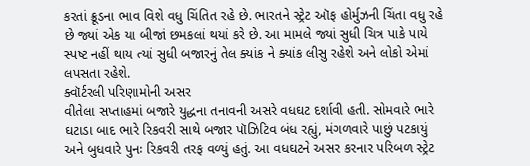કરતાં ક્રૂડના ભાવ વિશે વધુ ચિંતિત રહે છે. ભારતને સ્ટ્રેટ ઑફ હોર્મુઝની ચિંતા વધુ રહે છે જ્યાં એક યા બીજાં છમકલાં થયાં કરે છે. આ મામલે જ્યાં સુધી ચિત્ર પાકે પાયે સ્પષ્ટ નહીં થાય ત્યાં સુધી બજારનું તેલ ક્યાંક ને ક્યાંક લીસુ રહેશે અને લોકો એમાં લપસતા રહેશે.
ક્વૉર્ટરલી પરિણામોની અસર
વીતેલા સપ્તાહમાં બજારે યુદ્ધના તનાવની અસરે વધઘટ દર્શાવી હતી. સોમવારે ભારે ઘટાડા બાદ ભારે રિકવરી સાથે બજાર પૉઝિટિવ બંધ રહ્યું, મંગળવારે પાછું પટકાયું અને બુધવારે પુનઃ રિકવરી તરફ વળ્યું હતું. આ વધઘટને અસર કરનાર પરિબળ સ્ટ્રેટ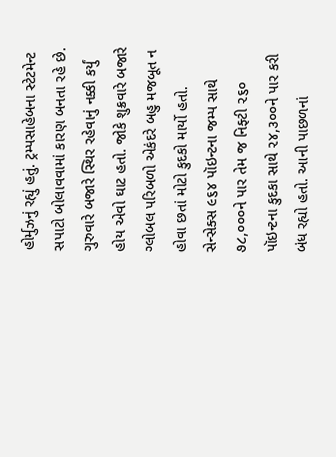હોર્મુઝનું રહ્યું હતું. ટ્રમ્પસાહેબના સ્ટેટમેન્ટ સપાટો બોલાવવામાં કારણ બનતા રહે છે. ગુરુવારે બજારે સ્થિર રહેવાનું નક્કી કર્યું હોય એવો ઘાટ હતો. જોકે શુક્રવારે બજારે ગ્લોબલ પરિબળો એકંદરે બહુ મજબૂત ન હોવા છતાં મોટો કુદકો માર્યો હતો. સેન્સેક્સ ૯૬૪ પૉઇન્ટના જમ્પ સાથે ૭૮,૦૦૦ને પાર તેમ જ નિફ્ટી ૨૬૦ પૉઇન્ટના કુદકા સાથે ૨૪,૩૦૦ને પાર કરી બંધ રહ્યો હતો. આની પાછળનાં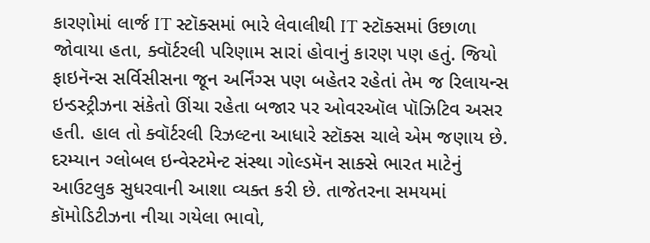કારણોમાં લાર્જ IT સ્ટૉક્સમાં ભારે લેવાલીથી IT સ્ટૉક્સમાં ઉછાળા જોવાયા હતા, ક્વૉર્ટરલી પરિણામ સારાં હોવાનું કારણ પણ હતું. જિયો ફાઇનૅન્સ સર્વિસીસના જૂન અર્નિંગ્સ પણ બહેતર રહેતાં તેમ જ રિલાયન્સ ઇન્ડસ્ટ્રીઝના સંકેતો ઊંચા રહેતા બજાર પર ઓવરઑલ પૉઝિટિવ અસર હતી. હાલ તો ક્વૉર્ટરલી રિઝલ્ટના આધારે સ્ટૉક્સ ચાલે એમ જણાય છે.
દરમ્યાન ગ્લોબલ ઇન્વેસ્ટમેન્ટ સંસ્થા ગોલ્ડમૅન સાક્સે ભારત માટેનું આઉટલુક સુધરવાની આશા વ્યક્ત કરી છે. તાજેતરના સમયમાં કૉમોડિટીઝના નીચા ગયેલા ભાવો,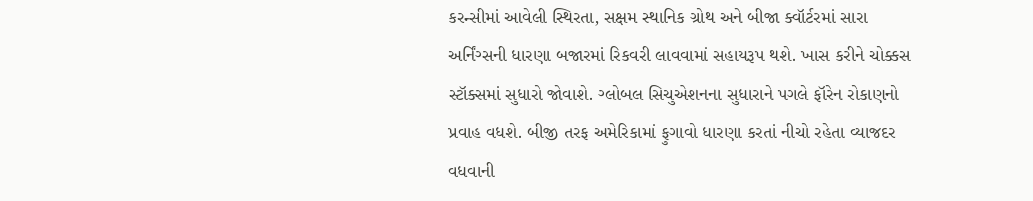કરન્સીમાં આવેલી સ્થિરતા, સક્ષમ સ્થાનિક ગ્રોથ અને બીજા ક્વૉર્ટરમાં સારા અર્નિંગ્સની ધારણા બજારમાં રિકવરી લાવવામાં સહાયરૂપ થશે. ખાસ કરીને ચોક્કસ સ્ટૉક્સમાં સુધારો જોવાશે. ગ્લોબલ સિચુએશનના સુધારાને પગલે ફૉરેન રોકાણનો પ્રવાહ વધશે. બીજી તરફ અમેરિકામાં ફુગાવો ધારણા કરતાં નીચો રહેતા વ્યાજદર વધવાની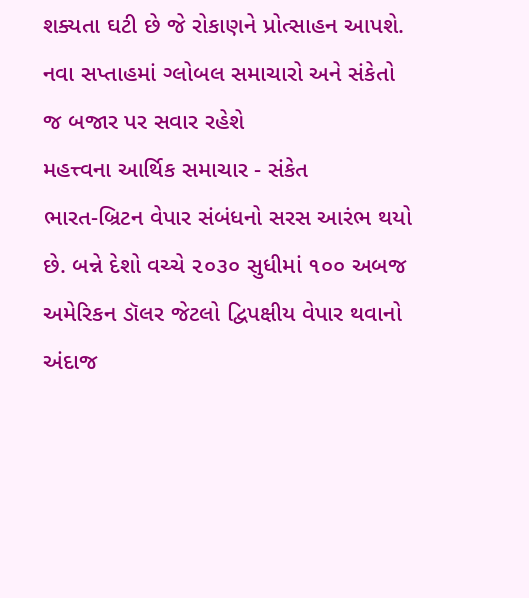શક્યતા ઘટી છે જે રોકાણને પ્રોત્સાહન આપશે. નવા સપ્તાહમાં ગ્લોબલ સમાચારો અને સંકેતો જ બજાર પર સવાર રહેશે
મહત્ત્વના આર્થિક સમાચાર - સંકેત
ભારત-બ્રિટન વેપાર સંબંધનો સરસ આરંભ થયો છે. બન્ને દેશો વચ્ચે ૨૦૩૦ સુધીમાં ૧૦૦ અબજ અમેરિકન ડૉલર જેટલો દ્વિપક્ષીય વેપાર થવાનો અંદાજ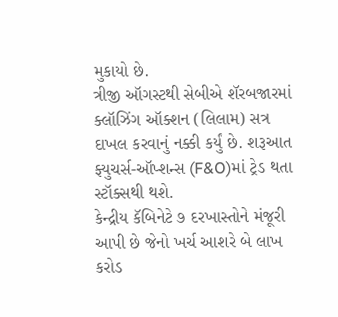મુકાયો છે.
ત્રીજી ઑગસ્ટથી સેબીએ શૅરબજારમાં ક્લૉઝિંગ ઑક્શન (લિલામ) સત્ર દાખલ કરવાનું નક્કી કર્યું છે. શરૂઆત
ફ્યુચર્સ-ઑપ્શન્સ (F&O)માં ટ્રેડ થતા સ્ટૉક્સથી થશે.
કેન્દ્રીય કૅબિનેટે ૭ દરખાસ્તોને મંજૂરી આપી છે જેનો ખર્ચ આશરે બે લાખ કરોડ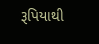રૂપિયાથી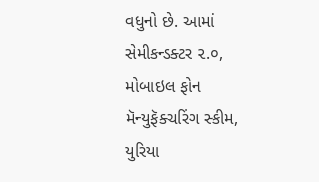વધુનો છે. આમાં સેમીકન્ડક્ટર ૨.૦, મોબાઇલ ફોન મૅન્યુફૅક્ચરિંગ સ્કીમ, યુરિયા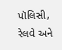પૉલિસી, રેલવે અને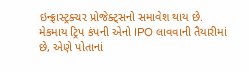ઇન્ફ્રાસ્ટ્રક્ચર પ્રોજેક્ટ્સનો સમાવેશ થાય છે.
મેકમાય ટ્રિપ કંપની એનો IPO લાવવાની તૈયારીમાં છે, એણે પોતાનાં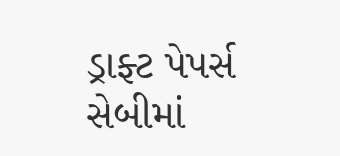ડ્રાફ્ટ પેપર્સ સેબીમાં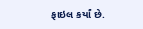ફાઇલ કર્યાં છે.